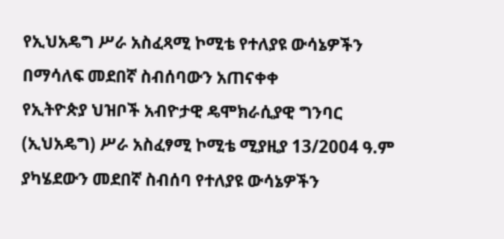የኢህአዴግ ሥራ አስፈጻሚ ኮሚቴ የተለያዩ ውሳኔዎችን በማሳለፍ መደበኛ ስብሰባውን አጠናቀቀ
የኢትዮጵያ ህዝቦች አብዮታዊ ዴሞክራሲያዊ ግንባር (ኢህአዴግ) ሥራ አስፈፃሚ ኮሚቴ ሚያዚያ 13/2004 ዓ.ም ያካሄደውን መደበኛ ስብሰባ የተለያዩ ውሳኔዎችን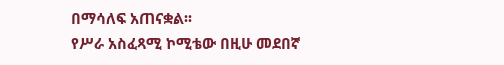በማሳለፍ አጠናቋል፡፡
የሥራ አስፈጻሚ ኮሚቴው በዚሁ መደበኛ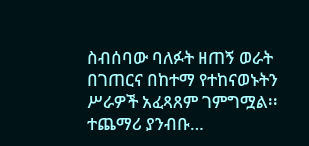ስብሰባው ባለፉት ዘጠኝ ወራት በገጠርና በከተማ የተከናወኑትን ሥራዎች አፈጻጸም ገምግሟል፡፡
ተጨማሪ ያንብቡ…